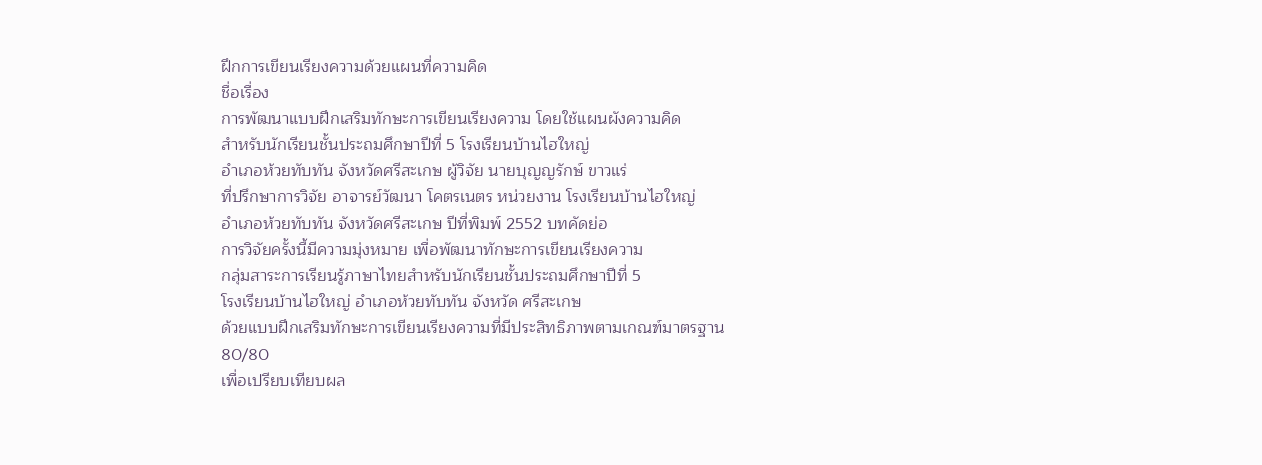ฝึกการเขียนเรียงความด้วยแผนที่ความคิด
ชื่อเรื่อง
การพัฒนาแบบฝึกเสริมทักษะการเขียนเรียงความ โดยใช้แผนผังความคิด
สำหรับนักเรียนชั้นประถมศึกษาปีที่ 5 โรงเรียนบ้านไฮใหญ่
อำเภอห้วยทับทัน จังหวัดศรีสะเกษ ผู้วิจัย นายบุญญรักษ์ ขาวแร่
ที่ปรึกษาการวิจัย อาจารย์วัฒนา โคตรเนตร หน่วยงาน โรงเรียนบ้านไฮใหญ่
อำเภอห้วยทับทัน จังหวัดศรีสะเกษ ปีที่พิมพ์ 2552 บทคัดย่อ
การวิจัยครั้งนี้มีความมุ่งหมาย เพื่อพัฒนาทักษะการเขียนเรียงความ
กลุ่มสาระการเรียนรู้ภาษาไทยสำหรับนักเรียนชั้นประถมศึกษาปีที่ 5
โรงเรียนบ้านไฮใหญ่ อำเภอห้วยทับทัน จังหวัด ศรีสะเกษ
ด้วยแบบฝึกเสริมทักษะการเขียนเรียงความที่มีประสิทธิภาพตามเกณฑ์มาตรฐาน
80/80
เพื่อเปรียบเทียบผล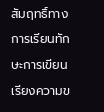สัมฤทธิ์ทางการเรียนทักษะการเขียนเรียงความข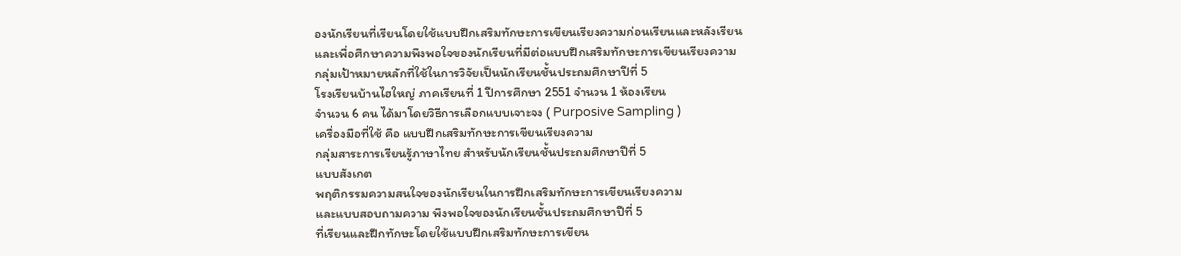องนักเรียนที่เรียนโดยใช้แบบฝึกเสริมทักษะการเขียนเรียงความก่อนเรียนและหลังเรียน
และเพื่อศึกษาความพึงพอใจของนักเรียนที่มีต่อแบบฝึกเสริมทักษะการเขียนเรียงความ
กลุ่มเป้าหมายหลักที่ใช้ในการวิจัยเป็นนักเรียนชั้นประถมศึกษาปีที่ 5
โรงเรียนบ้านไฮใหญ่ ภาคเรียนที่ 1 ปีการศึกษา 2551 จำนวน 1 ห้องเรียน
จำนวน 6 คน ได้มาโดยวิธีการเลือกแบบเจาะจง ( Purposive Sampling )
เครื่องมือที่ใช้ คือ แบบฝึกเสริมทักษะการเขียนเรียงความ
กลุ่มสาระการเรียนรู้ภาษาไทย สำหรับนักเรียนชั้นประถมศึกษาปีที่ 5
แบบสังเกต
พฤติกรรมความสนใจของนักเรียนในการฝึกเสริมทักษะการเขียนเรียงความ
และแบบสอบถามความ พึงพอใจของนักเรียนชั้นประถมศึกษาปีที่ 5
ที่เรียนและฝึกทักษะโดยใช้แบบฝึกเสริมทักษะการเขียน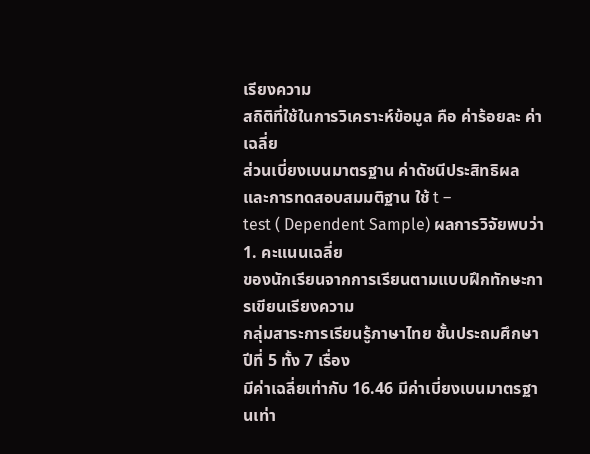เรียงความ
สถิติที่ใช้ในการวิเคราะห์ข้อมูล คือ ค่าร้อยละ ค่าเฉลี่ย
ส่วนเบี่ยงเบนมาตรฐาน ค่าดัชนีประสิทธิผล และการทดสอบสมมติฐาน ใช้ t –
test ( Dependent Sample) ผลการวิจัยพบว่า 1. คะแนนเฉลี่ย
ของนักเรียนจากการเรียนตามแบบฝึกทักษะการเขียนเรียงความ
กลุ่มสาระการเรียนรู้ภาษาไทย ชั้นประถมศึกษาปีที่ 5 ทั้ง 7 เรื่อง
มีค่าเฉลี่ยเท่ากับ 16.46 มีค่าเบี่ยงเบนมาตรฐานเท่า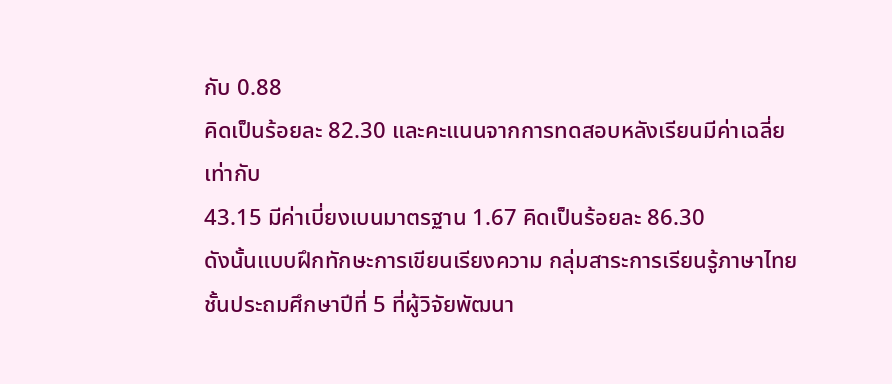กับ 0.88
คิดเป็นร้อยละ 82.30 และคะแนนจากการทดสอบหลังเรียนมีค่าเฉลี่ยเท่ากับ
43.15 มีค่าเบี่ยงเบนมาตรฐาน 1.67 คิดเป็นร้อยละ 86.30
ดังนั้นแบบฝึกทักษะการเขียนเรียงความ กลุ่มสาระการเรียนรู้ภาษาไทย
ชั้นประถมศึกษาปีที่ 5 ที่ผู้วิจัยพัฒนา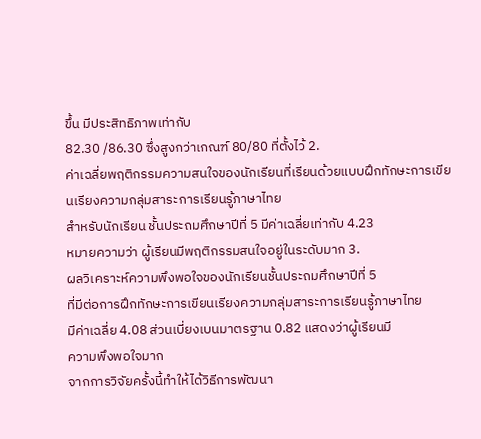ขึ้น มีประสิทธิภาพเท่ากับ
82.30 /86.30 ซึ่งสูงกว่าเกณฑ์ 80/80 ที่ตั้งไว้ 2.
ค่าเฉลี่ยพฤติกรรมความสนใจของนักเรียนที่เรียนด้วยแบบฝึกทักษะการเขียนเรียงความกลุ่มสาระการเรียนรู้ภาษาไทย
สำหรับนักเรียน ชั้นประถมศึกษาปีที่ 5 มีค่าเฉลี่ยเท่ากับ 4.23
หมายความว่า ผู้เรียนมีพฤติกรรมสนใจอยู่ในระดับมาก 3.
ผลวิเคราะห์ความพึงพอใจของนักเรียนชั้นประถมศึกษาปีที่ 5
ที่มีต่อการฝึกทักษะการเขียนเรียงความกลุ่มสาระการเรียนรู้ภาษาไทย
มีค่าเฉลี่ย 4.08 ส่วนเบี่ยงเบนมาตรฐาน 0.82 แสดงว่าผู้เรียนมี
ความพึงพอใจมาก
จากการวิจัยครั้งนี้ทำให้ได้วิธีการพัฒนา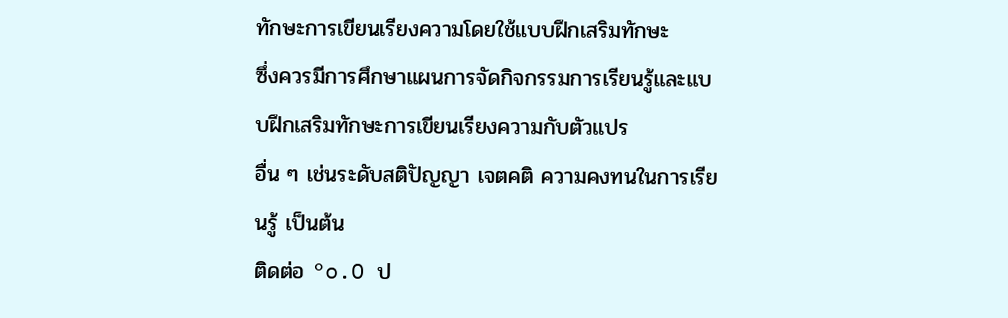ทักษะการเขียนเรียงความโดยใช้แบบฝึกเสริมทักษะ
ซึ่งควรมีการศึกษาแผนการจัดกิจกรรมการเรียนรู้และแบบฝึกเสริมทักษะการเขียนเรียงความกับตัวแปร
อื่น ๆ เช่นระดับสติปัญญา เจตคติ ความคงทนในการเรียนรู้ เป็นต้น
ติดต่อ °o.O ป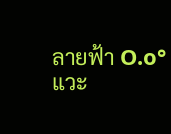ลายฟ้า O.o°
แวะ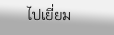ไปเยี่ยม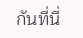กันที่นี่